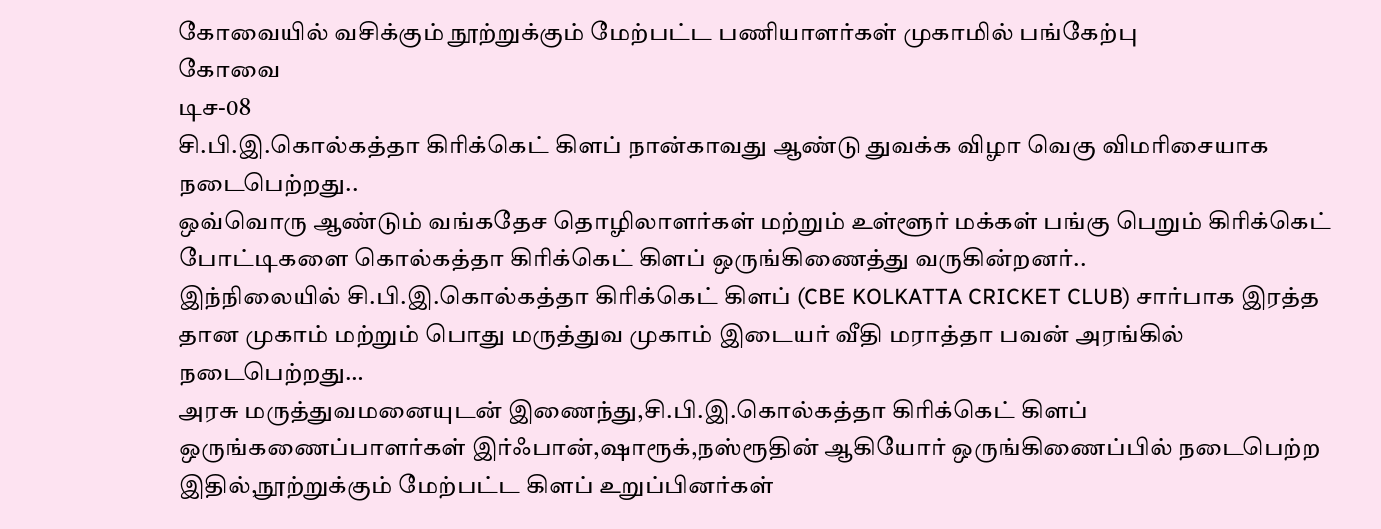கோவையில் வசிக்கும் நூற்றுக்கும் மேற்பட்ட பணியாளர்கள் முகாமில் பங்கேற்பு
கோவை
டிச-08
சி.பி.இ.கொல்கத்தா கிரிக்கெட் கிளப் நான்காவது ஆண்டு துவக்க விழா வெகு விமரிசையாக நடைபெற்றது..
ஒவ்வொரு ஆண்டும் வங்கதேச தொழிலாளர்கள் மற்றும் உள்ளூர் மக்கள் பங்கு பெறும் கிரிக்கெட் போட்டிகளை கொல்கத்தா கிரிக்கெட் கிளப் ஒருங்கிணைத்து வருகின்றனர்..
இந்நிலையில் சி.பி.இ.கொல்கத்தா கிரிக்கெட் கிளப் (CBE KOLKATTA CRICKET CLUB) சார்பாக இரத்த தான முகாம் மற்றும் பொது மருத்துவ முகாம் இடையர் வீதி மராத்தா பவன் அரங்கில் நடைபெற்றது…
அரசு மருத்துவமனையுடன் இணைந்து,சி.பி.இ.கொல்கத்தா கிரிக்கெட் கிளப் ஒருங்கணைப்பாளர்கள் இர்ஃபான்,ஷாரூக்,நஸ்ரூதின் ஆகியோர் ஒருங்கிணைப்பில் நடைபெற்ற இதில்,நூற்றுக்கும் மேற்பட்ட கிளப் உறுப்பினர்கள்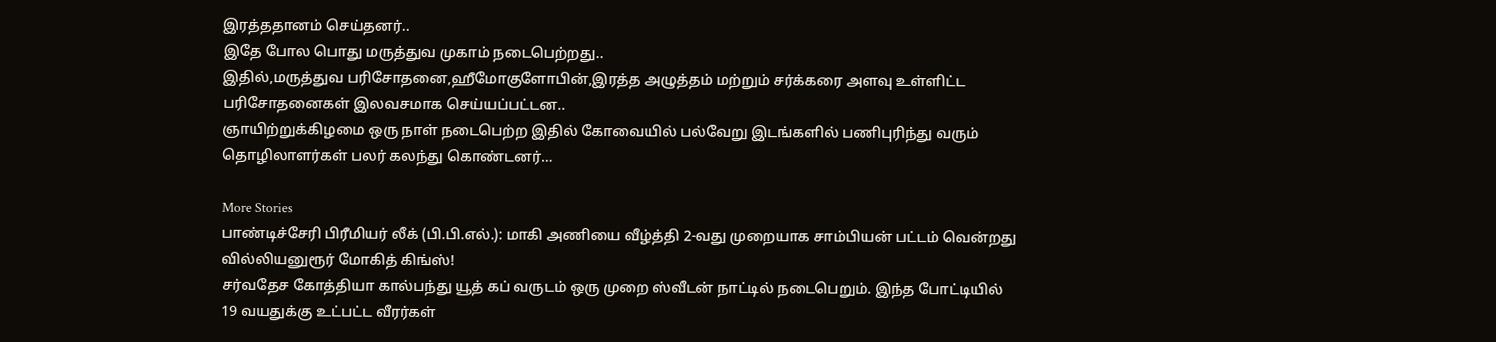இரத்ததானம் செய்தனர்..
இதே போல பொது மருத்துவ முகாம் நடைபெற்றது..
இதில்,மருத்துவ பரிசோதனை,ஹீமோகுளோபின்,இரத்த அழுத்தம் மற்றும் சர்க்கரை அளவு உள்ளிட்ட பரிசோதனைகள் இலவசமாக செய்யப்பட்டன..
ஞாயிற்றுக்கிழமை ஒரு நாள் நடைபெற்ற இதில் கோவையில் பல்வேறு இடங்களில் பணிபுரிந்து வரும் தொழிலாளர்கள் பலர் கலந்து கொண்டனர்…

More Stories
பாண்டிச்சேரி பிரீமியர் லீக் (பி.பி.எல்.): மாகி அணியை வீழ்த்தி 2-வது முறையாக சாம்பியன் பட்டம் வென்றது வில்லியனுரூர் மோகித் கிங்ஸ்!
சர்வதேச கோத்தியா கால்பந்து யூத் கப் வருடம் ஒரு முறை ஸ்வீடன் நாட்டில் நடைபெறும். இந்த போட்டியில் 19 வயதுக்கு உட்பட்ட வீரர்கள்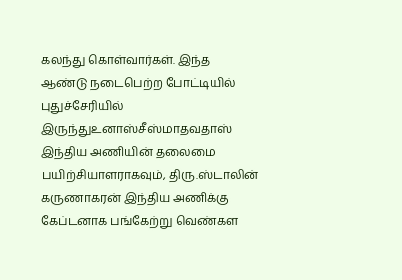கலந்து கொள்வார்கள். இந்த ஆண்டு நடைபெற்ற போட்டியில் புதுச்சேரியில் இருந்துஉனாஸ்சீஸ்மாதவதாஸ் இந்திய அணியின் தலைமை பயிற்சியாளராகவும், திரு.ஸ்டாலின் கருணாகரன் இந்திய அணிக்கு கேப்டனாக பங்கேற்று வெண்கள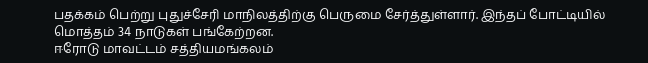பதக்கம் பெற்று புதுச்சேரி மாநிலத்திற்கு பெருமை சேர்த்துள்ளார். இந்தப் போட்டியில் மொத்தம் 34 நாடுகள் பங்கேற்றன.
ஈரோடு மாவட்டம் சத்தியமங்கலம்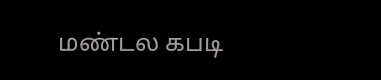மண்டல கபடி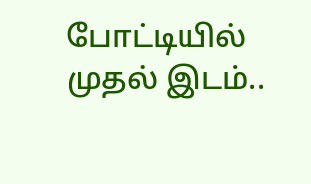போட்டியில் முதல் இடம்..